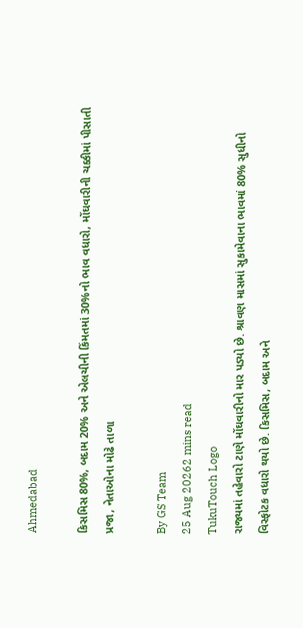Ahmedabad

કિસમિસ 80%, બદામ 20% અને એલચીની કિંમતમાં 30%નો ભાવ વધારો, મોંઘવારીની ચક્કીમાં પીસાતી પ્રજા, નેતાઓના મોઢે તાળા

By GS Team
25 Aug 20262 mins read
TukuTouch Logo
રાજ્યમાં તહેવારો ટાણે મોંઘવારીનો માર પડ્યો છે. શ્રાવણ માસમાં સુકામેવાના ભાવમાં 80% સુધીનો વિસ્ફોટક વધારો થયો છે. કિસમિસ, બદામ અને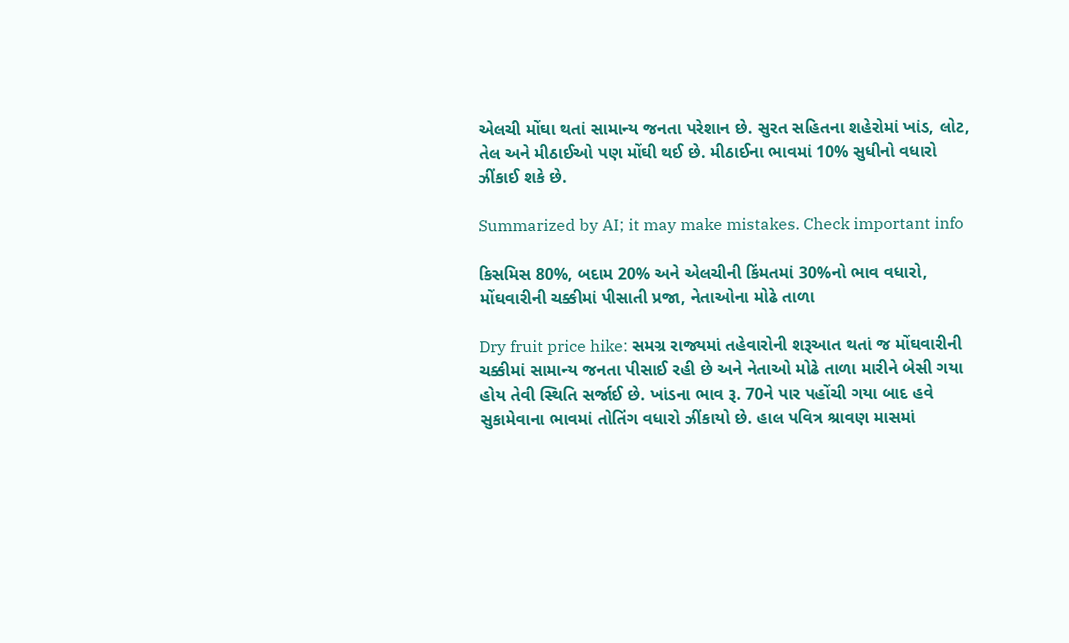એલચી મોંઘા થતાં સામાન્ય જનતા પરેશાન છે. સુરત સહિતના શહેરોમાં ખાંડ, લોટ, તેલ અને મીઠાઈઓ પણ મોંઘી થઈ છે. મીઠાઈના ભાવમાં 10% સુધીનો વધારો ઝીંકાઈ શકે છે.

Summarized by AI; it may make mistakes. Check important info

કિસમિસ 80%, બદામ 20% અને એલચીની કિંમતમાં 30%નો ભાવ વધારો, મોંઘવારીની ચક્કીમાં પીસાતી પ્રજા, નેતાઓના મોઢે તાળા

Dry fruit price hike: સમગ્ર રાજ્યમાં તહેવારોની શરૂઆત થતાં જ મોંઘવારીની ચક્કીમાં સામાન્ય જનતા પીસાઈ રહી છે અને નેતાઓ મોઢે તાળા મારીને બેસી ગયા હોય તેવી સ્થિતિ સર્જાઈ છે. ખાંડના ભાવ રૂ. 70ને પાર પહોંચી ગયા બાદ હવે સુકામેવાના ભાવમાં તોતિંગ વધારો ઝીંકાયો છે. હાલ પવિત્ર શ્રાવણ માસમાં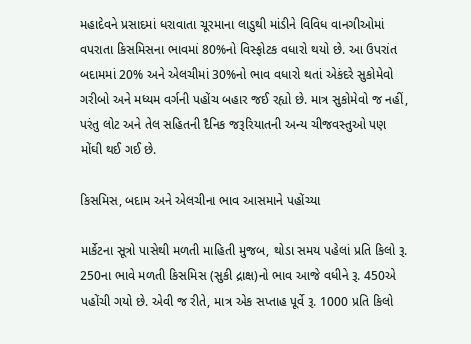મહાદેવને પ્રસાદમાં ધરાવાતા ચૂરમાના લાડુથી માંડીને વિવિધ વાનગીઓમાં વપરાતા કિસમિસના ભાવમાં 80%નો વિસ્ફોટક વધારો થયો છે. આ ઉપરાંત બદામમાં 20% અને એલચીમાં 30%નો ભાવ વધારો થતાં એકંદરે સુકોમેવો ગરીબો અને મધ્યમ વર્ગની પહોંચ બહાર જઈ રહ્યો છે. માત્ર સુકોમેવો જ નહીં, પરંતુ લોટ અને તેલ સહિતની દૈનિક જરૂરિયાતની અન્ય ચીજવસ્તુઓ પણ મોંઘી થઈ ગઈ છે.

કિસમિસ, બદામ અને એલચીના ભાવ આસમાને પહોંચ્યા

માર્કેટના સૂત્રો પાસેથી મળતી માહિતી મુજબ, થોડા સમય પહેલાં પ્રતિ કિલો રૂ. 250ના ભાવે મળતી કિસમિસ (સુકી દ્રાક્ષ)નો ભાવ આજે વધીને રૂ. 450એ પહોંચી ગયો છે. એવી જ રીતે, માત્ર એક સપ્તાહ પૂર્વે રૂ. 1000 પ્રતિ કિલો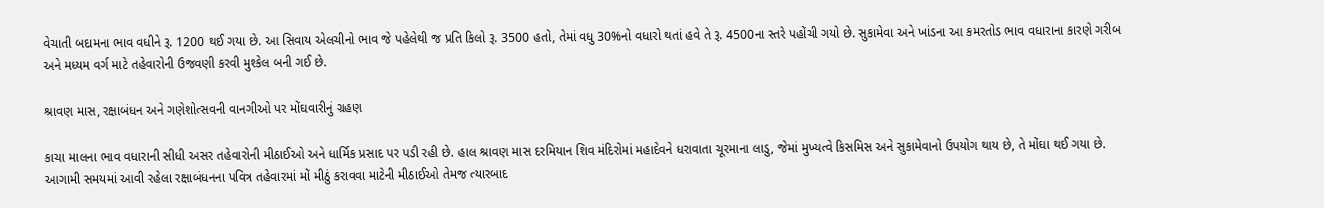વેચાતી બદામના ભાવ વધીને રૂ. 1200 થઈ ગયા છે. આ સિવાય એલચીનો ભાવ જે પહેલેથી જ પ્રતિ કિલો રૂ. 3500 હતો, તેમાં વધુ 30%નો વધારો થતાં હવે તે રૂ. 4500ના સ્તરે પહોંચી ગયો છે. સુકામેવા અને ખાંડના આ કમરતોડ ભાવ વધારાના કારણે ગરીબ અને મધ્યમ વર્ગ માટે તહેવારોની ઉજવણી કરવી મુશ્કેલ બની ગઈ છે.

શ્રાવણ માસ, રક્ષાબંધન અને ગણેશોત્સવની વાનગીઓ પર મોંઘવારીનું ગ્રહણ

કાચા માલના ભાવ વધારાની સીધી અસર તહેવારોની મીઠાઈઓ અને ધાર્મિક પ્રસાદ પર પડી રહી છે. હાલ શ્રાવણ માસ દરમિયાન શિવ મંદિરોમાં મહાદેવને ધરાવાતા ચૂરમાના લાડુ, જેમાં મુખ્યત્વે કિસમિસ અને સુકામેવાનો ઉપયોગ થાય છે, તે મોંઘા થઈ ગયા છે. આગામી સમયમાં આવી રહેલા રક્ષાબંધનના પવિત્ર તહેવારમાં મોં મીઠું કરાવવા માટેની મીઠાઈઓ તેમજ ત્યારબાદ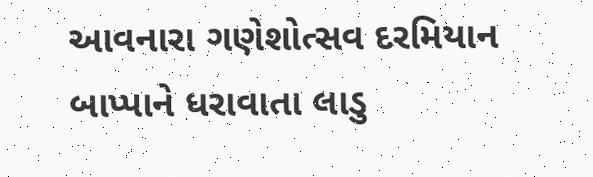આવનારા ગણેશોત્સવ દરમિયાન બાપ્પાને ધરાવાતા લાડુ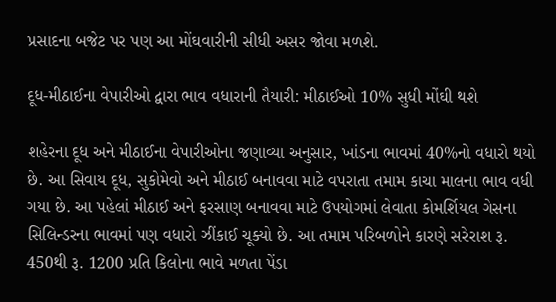પ્રસાદના બજેટ પર પણ આ મોંઘવારીની સીધી અસર જોવા મળશે.

દૂધ-મીઠાઈના વેપારીઓ દ્વારા ભાવ વધારાની તૈયારી: મીઠાઈઓ 10% સુધી મોંઘી થશે

શહેરના દૂધ અને મીઠાઈના વેપારીઓના જણાવ્યા અનુસાર, ખાંડના ભાવમાં 40%નો વધારો થયો છે. આ સિવાય દૂધ, સુકોમેવો અને મીઠાઈ બનાવવા માટે વપરાતા તમામ કાચા માલના ભાવ વધી ગયા છે. આ પહેલાં મીઠાઈ અને ફરસાણ બનાવવા માટે ઉપયોગમાં લેવાતા કોમર્શિયલ ગેસના સિલિન્ડરના ભાવમાં પણ વધારો ઝીંકાઈ ચૂક્યો છે. આ તમામ પરિબળોને કારણે સરેરાશ રૂ. 450થી રૂ. 1200 પ્રતિ કિલોના ભાવે મળતા પેંડા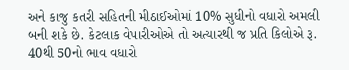અને કાજુ કતરી સહિતની મીઠાઈઓમાં 10% સુધીનો વધારો અમલી બની શકે છે. કેટલાક વેપારીઓએ તો અત્યારથી જ પ્રતિ કિલોએ રૂ. 40થી 50નો ભાવ વધારો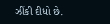ઝીંકી દીધો છે.